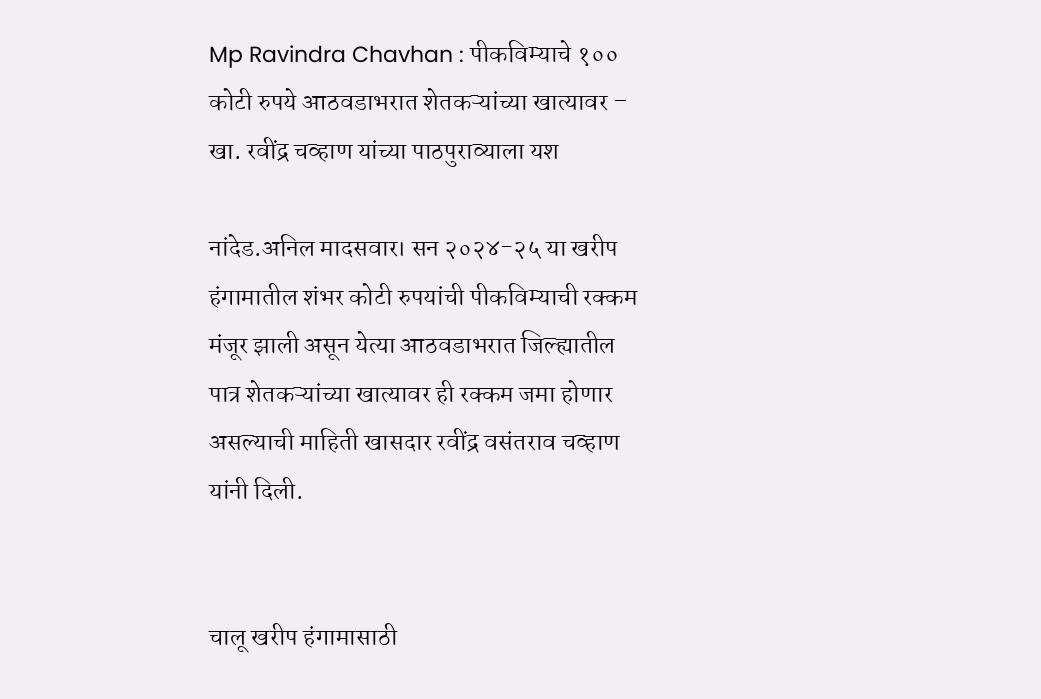Mp Ravindra Chavhan : पीकविम्याचे १०० कोटी रुपये आठवडाभरात शेतकऱ्यांच्या खात्यावर – खा. रवींद्र चव्हाण यांच्या पाठपुराव्याला यश

नांदेड.अनिल मादसवार। सन २०२४-२५ या खरीप हंगामातील शंभर कोटी रुपयांची पीकविम्याची रक्कम मंजूर झाली असून येत्या आठवडाभरात जिल्ह्यातील पात्र शेतकऱ्यांच्या खात्यावर ही रक्कम जमा होणार असल्याची माहिती खासदार रवींद्र वसंतराव चव्हाण यांनी दिली.


चालू खरीप हंगामासाठी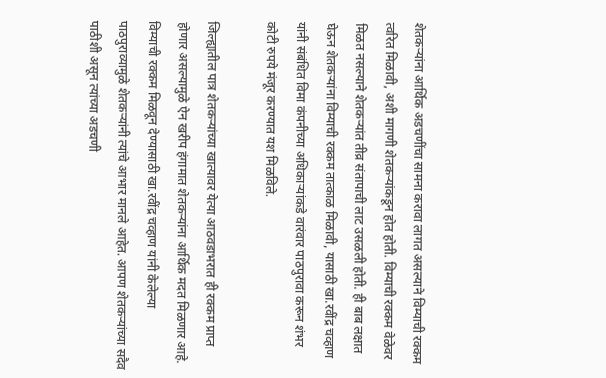शेतकऱ्यांना आर्थिक अडचणींचा सामना करावा लागत असल्याने विम्याची रक्कम त्वरित मिळावी, अशी मागणी शेतकऱ्यांकडून होत होती. विम्याची रक्कम वेळेवर मिळत नसल्याने शेतकऱ्यांत तीव्र संतापाची लाट उसळली होती. ही बाब लक्षात घेऊन शेतकऱ्यांना विम्याची रक्कम तात्काळ मिळावी, यासाठी खा.रवींद्र चव्हाण यांनी संबंधित विमा कंपनीच्या अधिकाऱ्यांकडे वारंवार पाठपुरावा करून शंभर कोटी रुपये मंजूर करण्यात यश मिळविले.

जिल्ह्यातील पात्र शेतकऱ्यांच्या खात्यावर येत्या आठवडाभरात ही रक्कम प्राप्त होणार असल्यामुळे ऐन खरीप हंगामात शेतकऱ्यांना आर्थिक मदत मिळणार आहे. विम्याची रक्कम मिळवून देण्यासाठी खा.रवींद्र चव्हाण यांनी केलेल्या पाठपुराव्यामुळे शेतकऱ्यांनी त्यांचे आभार मानले आहेत. आपण शेतकऱ्यांच्या सदैव पाठीशी असून त्यांच्या अडचणी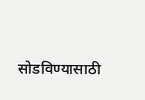सोडविण्यासाठी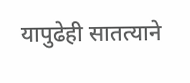यापुढेही सातत्याने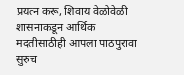प्रयत्न करू, शिवाय वेळोवेळी शासनाकडून आर्थिक मदतीसाठीही आपला पाठपुरावा सुरुच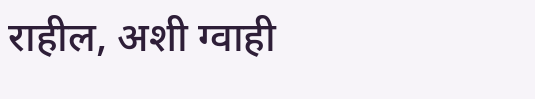राहील, अशी ग्वाही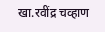खा.रवींद्र चव्हाण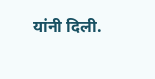यांनी दिली.